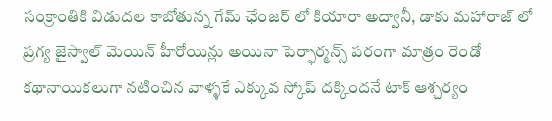సంక్రాంతికి విడుదల కాబోతున్న గేమ్ ఛేంజర్ లో కియారా అద్వానీ, డాకు మహారాజ్ లో ప్రగ్య జైస్వాల్ మెయిన్ హీరోయిన్లు అయినా పెర్ఫార్మన్స్ పరంగా మాత్రం రెండో కథానాయికలుగా నటించిన వాళ్ళకే ఎక్కువ స్కోప్ దక్కిందనే టాక్ ఆశ్చర్యం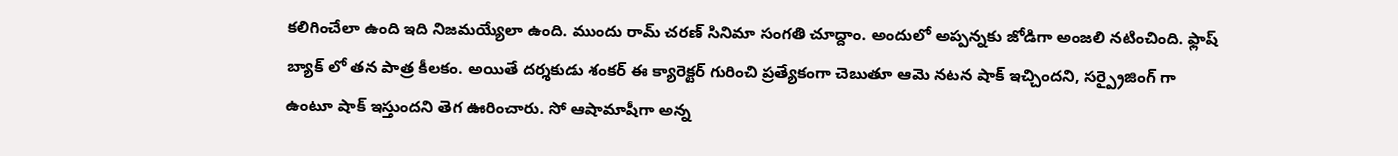కలిగించేలా ఉంది ఇది నిజమయ్యేలా ఉంది. ముందు రామ్ చరణ్ సినిమా సంగతి చూద్దాం. అందులో అప్పన్నకు జోడిగా అంజలి నటించింది. ఫ్లాష్ బ్యాక్ లో తన పాత్ర కీలకం. అయితే దర్శకుడు శంకర్ ఈ క్యారెక్టర్ గురించి ప్రత్యేకంగా చెబుతూ ఆమె నటన షాక్ ఇచ్చిందని, సర్ప్రైజింగ్ గా ఉంటూ షాక్ ఇస్తుందని తెగ ఊరించారు. సో ఆషామాషీగా అన్న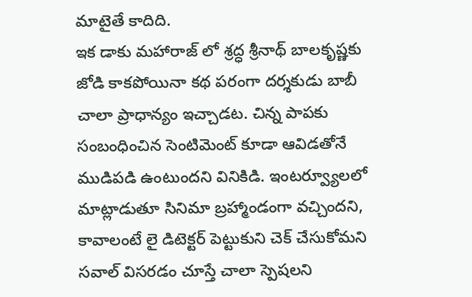మాటైతే కాదిది.
ఇక డాకు మహారాజ్ లో శ్రద్ధ శ్రీనాథ్ బాలకృష్ణకు జోడి కాకపోయినా కథ పరంగా దర్శకుడు బాబీ చాలా ప్రాధాన్యం ఇచ్చాడట. చిన్న పాపకు సంబంధించిన సెంటిమెంట్ కూడా ఆవిడతోనే ముడిపడి ఉంటుందని వినికిడి. ఇంటర్వ్యూలలో మాట్లాడుతూ సినిమా బ్రహ్మాండంగా వచ్చిందని, కావాలంటే లై డిటెక్టర్ పెట్టుకుని చెక్ చేసుకోమని సవాల్ విసరడం చూస్తే చాలా స్పెషలని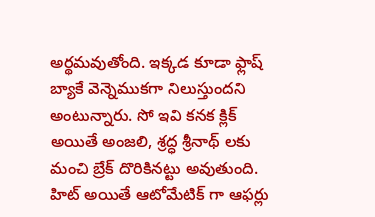అర్థమవుతోంది. ఇక్కడ కూడా ఫ్లాష్ బ్యాకే వెన్నెముకగా నిలుస్తుందని అంటున్నారు. సో ఇవి కనక క్లిక్ అయితే అంజలి, శ్రద్ధ శ్రీనాథ్ లకు మంచి బ్రేక్ దొరికినట్టు అవుతుంది. హిట్ అయితే ఆటోమేటిక్ గా ఆఫర్లు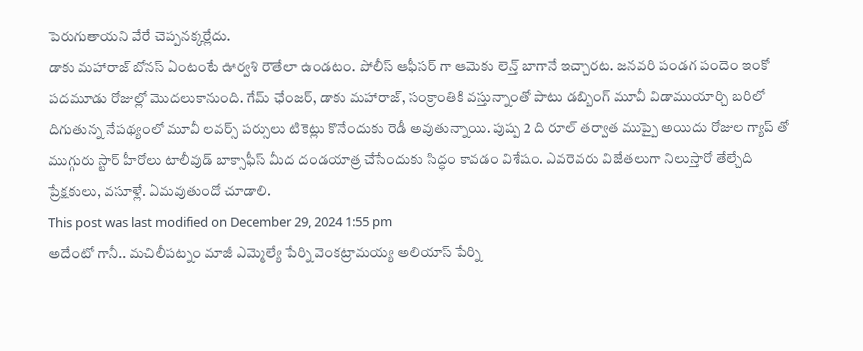పెరుగుతాయని వేరే చెప్పనక్కర్లేదు.
డాకు మహారాజ్ బోనస్ ఏంటంటే ఊర్వశి రౌతేలా ఉండటం. పోలీస్ ఆఫీసర్ గా ఆమెకు లెన్త్ బాగానే ఇచ్చారట. జనవరి పండగ పందెం ఇంకో పదమూడు రోజుల్లో మొదలుకానుంది. గేమ్ ఛేంజర్, డాకు మహారాజ్, సంక్రాంతికి వస్తున్నాంతో పాటు డబ్బింగ్ మూవీ విడాముయార్చి బరిలో దిగుతున్న నేపథ్యంలో మూవీ లవర్స్ పర్సులు టికెట్లు కొనేందుకు రెడీ అవుతున్నాయి. పుష్ప 2 ది రూల్ తర్వాత ముప్పై అయిదు రోజుల గ్యాప్ తో ముగ్గురు స్టార్ హీరోలు టాలీవుడ్ బాక్సాఫీస్ మీద దండయాత్ర చేసేందుకు సిద్ధం కావడం విశేషం. ఎవరెవరు విజేతలుగా నిలుస్తారో తేల్చేది ప్రేక్షకులు, వసూళ్లే. ఏమవుతుందో చూడాలి.
This post was last modified on December 29, 2024 1:55 pm
అదేంటో గానీ.. మచిలీపట్నం మాజీ ఎమ్మెల్యే పేర్ని వెంకట్రామయ్య అలియాస్ పేర్ని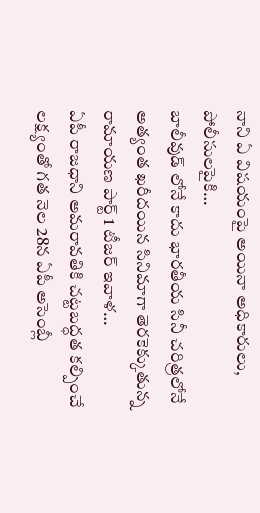నాని ఏ విషయంపై అయినా అధికారులు, పోలీసులపైకి…
బాలీవుడ్ లోనే కాదు భారతీయ సినీ చరిత్రలోనే అత్యంత ఖరీదయిన సినిమాగా తెరకెక్కుతున్న రామాయణ పార్ట్ 1 టీజర్ ఇవాళ…
ఏపీ రాజధాని అమరావతికి చట్టబద్ధత కల్పించే లక్ష్యంతో గత నెల 28న ఏపీ అసెంబ్లీ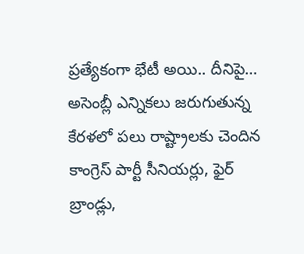ప్రత్యేకంగా భేటీ అయి.. దీనిపై…
అసెంబ్లీ ఎన్నికలు జరుగుతున్న కేరళలో పలు రాష్ట్రాలకు చెందిన కాంగ్రెస్ పార్టీ సీనియర్లు, ఫైర్ బ్రాండ్లు,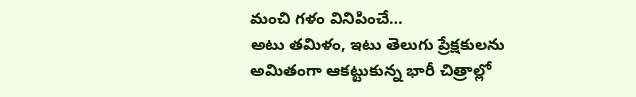మంచి గళం వినిపించే…
అటు తమిళం, ఇటు తెలుగు ప్రేక్షకులను అమితంగా ఆకట్టుకున్న భారీ చిత్రాల్లో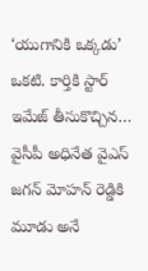‘యుగానికి ఒక్కడు’ ఒకటి. కార్తికి స్టార్ ఇమేజ్ తీసుకొచ్చిన…
వైసీపీ అధినేత వైఎస్ జగన్ మోహన్ రెడ్డికి మూడు అనే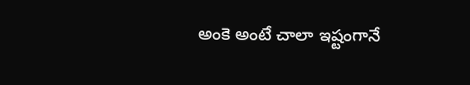అంకె అంటే చాలా ఇష్టంగానే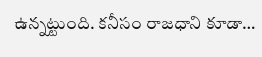ఉన్నట్టుంది. కనీసం రాజధాని కూడా…